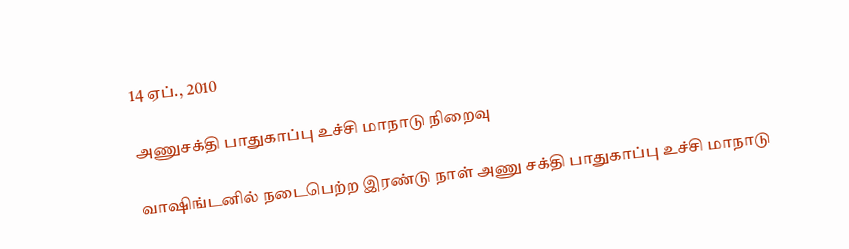14 ஏப்., 2010

அணுசக்தி பாதுகாப்பு உச்சி மாநாடு நிறைவு

வாஷிங்டனில் நடைபெற்ற இரண்டு நாள் அணு சக்தி பாதுகாப்பு உச்சி மாநாடு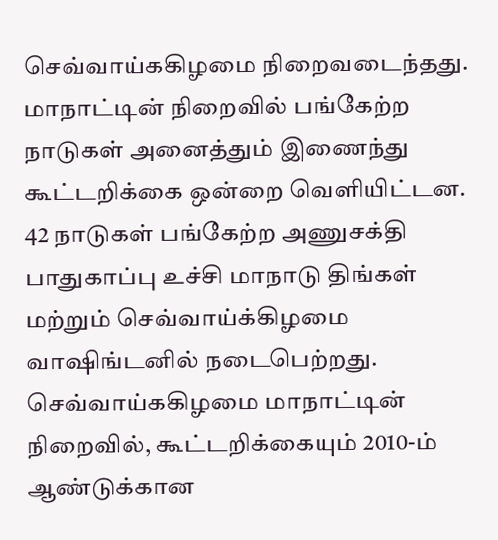செவ்வாய்ககிழமை நிறைவடைந்தது. மாநாட்டின் நிறைவில் பங்கேற்ற நாடுகள் அனைத்தும் இணைந்து கூட்டறிக்கை ஒன்றை வெளியிட்டன. 42 நாடுகள் பங்கேற்ற அணுசக்தி பாதுகாப்பு உச்சி மாநாடு திங்கள் மற்றும் செவ்வாய்க்கிழமை வாஷிங்டனில் நடைபெற்றது. செவ்வாய்ககிழமை மாநாட்டின் நிறைவில், கூட்டறிக்கையும் 2010-ம் ஆண்டுக்கான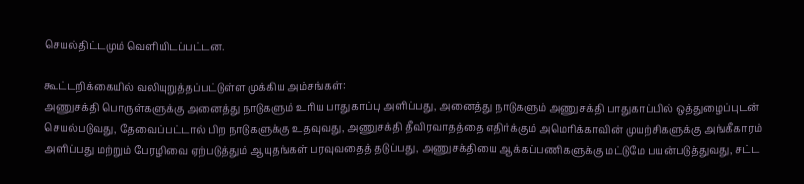செயல்திட்டமும் வெளியிடப்பட்டன.

கூட்டறிக்கையில் வலியுறுத்தப்பட்டுள்ள முக்கிய அம்சங்கள்:
அணுசக்தி பொருள்களுக்கு அனைத்து நாடுகளும் உரிய பாதுகாப்பு அளிப்பது, அனைத்து நாடுகளும் அணுசக்தி பாதுகாப்பில் ஒத்துழைப்புடன் செயல்படுவது, தேவைப்பட்டால் பிற நாடுகளுக்கு உதவுவது, அணுசக்தி தீவிரவாதத்தை எதிர்க்கும் அமெரிக்காவின் முயற்சிகளுக்கு அங்கீகாரம் அளிப்பது மற்றும் பேரழிவை ஏற்படுத்தும் ஆயுதங்கள் பரவுவதைத் தடுப்பது, அணுசக்தியை ஆக்கப்பணிகளுக்கு மட்டுமே பயன்படுத்துவது, சட்ட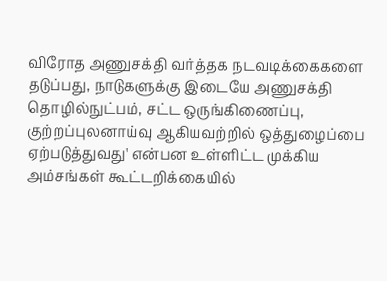விரோத அணுசக்தி வர்த்தக நடவடிக்கைகளை தடுப்பது, நாடுகளுக்கு இடையே அணுசக்தி தொழில்நுட்பம், சட்ட ஒருங்கிணைப்பு, குற்றப்புலனாய்வு ஆகியவற்றில் ஒத்துழைப்பை ஏற்படுத்துவது' என்பன உள்ளிட்ட முக்கிய அம்சங்கள் கூட்டறிக்கையில்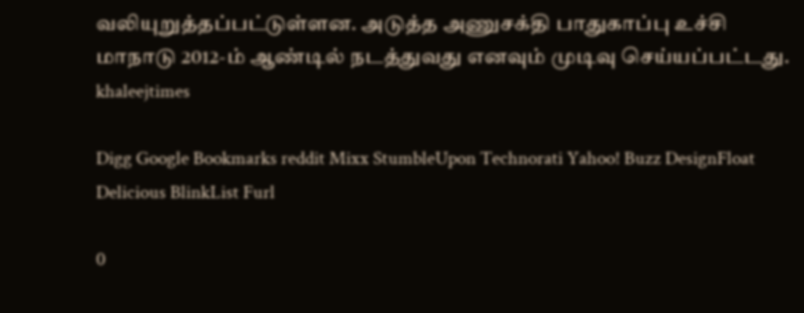வலியுறுத்தப்பட்டுள்ளன. அடுத்த அணுசக்தி பாதுகாப்பு உச்சி மாநாடு 2012-ம் ஆண்டில் நடத்துவது எனவும் முடிவு செய்யப்பட்டது.
khaleejtimes

Digg Google Bookmarks reddit Mixx StumbleUpon Technorati Yahoo! Buzz DesignFloat Delicious BlinkList Furl

0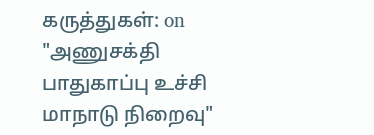கருத்துகள்: on "அணுசக்தி பாதுகாப்பு உச்சி மாநாடு நிறைவு"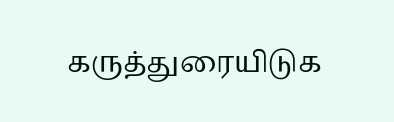கருத்துரையிடுக